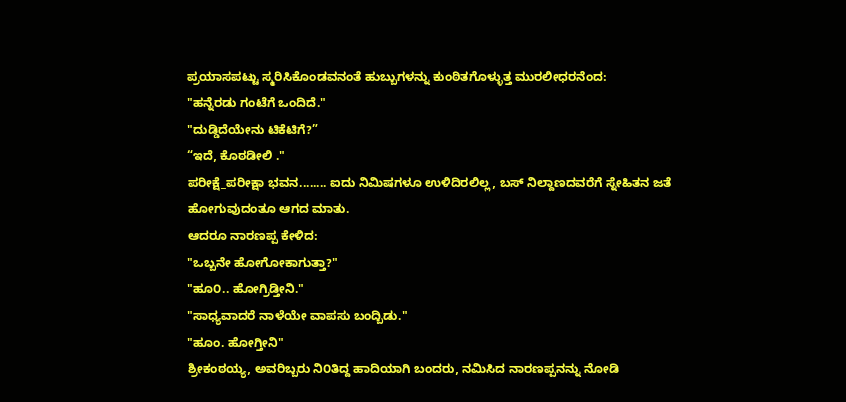ಪ್ರಯಾಸಪಟ್ಟು ಸ್ಮರಿಸಿಕೊಂಡವನಂತೆ ಹುಬ್ಬುಗಳನ್ನು ಕುಂಠಿತಗೊಳ್ಳುತ್ತ ಮುರಲೀಧರನೆಂದ:
"ಹನ್ನೆರಡು ಗಂಟೆಗೆ ಒಂದಿದೆ."
"ದುಡ್ಡಿದೆಯೇನು ಟಿಕೆಟಿಗೆ?”
“ಇದೆ, ಕೊಠಡೀಲಿ ."
ಪರೀಕ್ಷೆ_ಪರೀಕ್ಷಾ ಭವನ........ ಐದು ನಿಮಿಷಗಳೂ ಉಳಿದಿರಲಿಲ್ಲ, ಬಸ್ ನಿಲ್ದಾಣದವರೆಗೆ ಸ್ನೇಹಿತನ ಜತೆ ಹೋಗುವುದಂತೂ ಆಗದ ಮಾತು.
ಆದರೂ ನಾರಣಪ್ಪ ಕೇಳಿದ:
"ಒಬ್ಬನೇ ಹೋಗೋಕಾಗುತ್ತಾ?"
"ಹೂ೦.. ಹೋಗ್ರಿಡ್ತೀನಿ."
"ಸಾಧ್ಯವಾದರೆ ನಾಳೆಯೇ ವಾಪಸು ಬಂದ್ಬಿಡು."
"ಹೂಂ. ಹೋಗ್ತೀನಿ"
ಶ್ರೀಕಂಠಯ್ಯ, ಅವರಿಬ್ಬರು ನಿ೦ತಿದ್ದ ಹಾದಿಯಾಗಿ ಬಂದರು, ನಮಿಸಿದ ನಾರಣಪ್ಪನನ್ನು ನೋಡಿ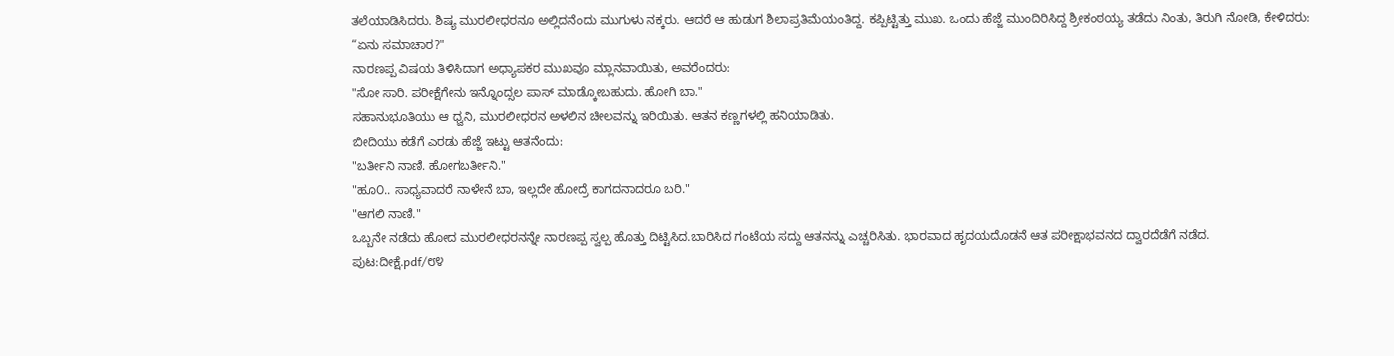ತಲೆಯಾಡಿಸಿದರು. ಶಿಷ್ಯ ಮುರಲೀಧರನೂ ಅಲ್ಲಿದನೆಂದು ಮುಗುಳು ನಕ್ಕರು. ಆದರೆ ಆ ಹುಡುಗ ಶಿಲಾಪ್ರತಿಮೆಯಂತಿದ್ದ. ಕಪ್ಪಿಟ್ಟಿತ್ತು ಮುಖ. ಒಂದು ಹೆಜ್ಜೆ ಮುಂದಿರಿಸಿದ್ದ ಶ್ರೀಕಂಠಯ್ಯ ತಡೆದು ನಿಂತು, ತಿರುಗಿ ನೋಡಿ, ಕೇಳಿದರು:
“ಏನು ಸಮಾಚಾರ?"
ನಾರಣಪ್ಪ ವಿಷಯ ತಿಳಿಸಿದಾಗ ಅಧ್ಯಾಪಕರ ಮುಖವೂ ಮ್ಲಾನವಾಯಿತು, ಅವರೆಂದರು:
"ಸೋ ಸಾರಿ. ಪರೀಕ್ಷೆಗೇನು ಇನ್ನೊಂದ್ಸಲ ಪಾಸ್ ಮಾಡ್ಕೋಬಹುದು. ಹೋಗಿ ಬಾ."
ಸಹಾನುಭೂತಿಯು ಆ ಧ್ವನಿ, ಮುರಲೀಧರನ ಅಳಲಿನ ಚೀಲವನ್ನು ಇರಿಯಿತು. ಆತನ ಕಣ್ಣಗಳಲ್ಲಿ ಹನಿಯಾಡಿತು.
ಬೀದಿಯು ಕಡೆಗೆ ಎರಡು ಹೆಜ್ಜೆ ಇಟ್ಟು ಆತನೆಂದು:
"ಬರ್ತೀನಿ ನಾಣಿ. ಹೋಗಬರ್ತೀನಿ."
"ಹೂ೦.. ಸಾಧ್ಯವಾದರೆ ನಾಳೇನೆ ಬಾ, ಇಲ್ಲದೇ ಹೋದ್ರೆ ಕಾಗದನಾದರೂ ಬರಿ."
"ಆಗಲಿ ನಾಣಿ."
ಒಬ್ಬನೇ ನಡೆದು ಹೋದ ಮುರಲೀಧರನನ್ನೇ ನಾರಣಪ್ಪ ಸ್ವಲ್ಪ ಹೊತ್ತು ದಿಟ್ಟಿಸಿದ.ಬಾರಿಸಿದ ಗಂಟೆಯ ಸದ್ದು ಆತನನ್ನು ಎಚ್ಚರಿಸಿತು. ಭಾರವಾದ ಹೃದಯದೊಡನೆ ಆತ ಪರೀಕ್ಷಾಭವನದ ದ್ವಾರದೆಡೆಗೆ ನಡೆದ.
ಪುಟ:ದೀಕ್ಷೆ.pdf/೮೪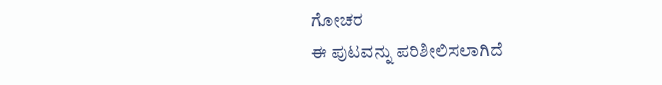ಗೋಚರ
ಈ ಪುಟವನ್ನು ಪರಿಶೀಲಿಸಲಾಗಿದೆ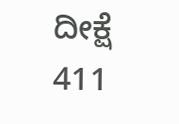ದೀಕ್ಷೆ
411